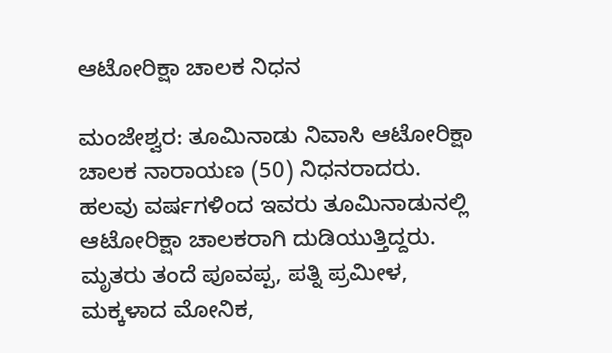ಆಟೋರಿಕ್ಷಾ ಚಾಲಕ ನಿಧನ

ಮಂಜೇಶ್ವರ: ತೂಮಿನಾಡು ನಿವಾಸಿ ಆಟೋರಿಕ್ಷಾ ಚಾಲಕ ನಾರಾಯಣ (50) ನಿಧನರಾದರು. ಹಲವು ವರ್ಷಗಳಿಂದ ಇವರು ತೂಮಿನಾಡುನಲ್ಲಿ ಆಟೋರಿಕ್ಷಾ ಚಾಲಕರಾಗಿ ದುಡಿಯುತ್ತಿದ್ದರು. ಮೃತರು ತಂದೆ ಪೂವಪ್ಪ, ಪತ್ನಿ ಪ್ರಮೀಳ, ಮಕ್ಕಳಾದ ಮೋನಿಕ,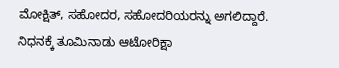ಮೋಕ್ಷಿತ್, ಸಹೋದರ, ಸಹೋದರಿಯರನ್ನು ಅಗಲಿದ್ದಾರೆ. ನಿಧನಕ್ಕೆ ತೂಮಿನಾಡು ಆಟೋರಿಕ್ಷಾ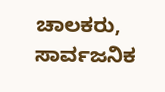ಚಾಲಕರು, ಸಾರ್ವಜನಿಕ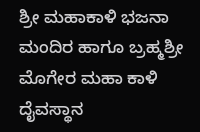ಶ್ರೀ ಮಹಾಕಾಳಿ ಭಜನಾ ಮಂದಿರ ಹಾಗೂ ಬ್ರಹ್ಮಶ್ರೀ ಮೊಗೇರ ಮಹಾ ಕಾಳಿ ದೈವಸ್ಥಾನ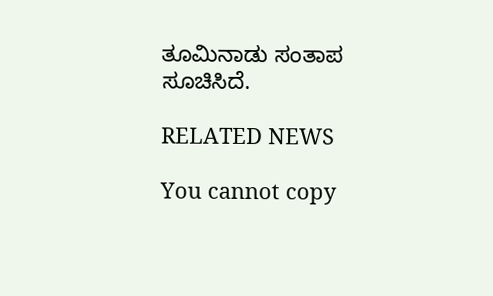ತೂಮಿನಾಡು ಸಂತಾಪ ಸೂಚಿಸಿದೆ.

RELATED NEWS

You cannot copy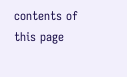contents of this page